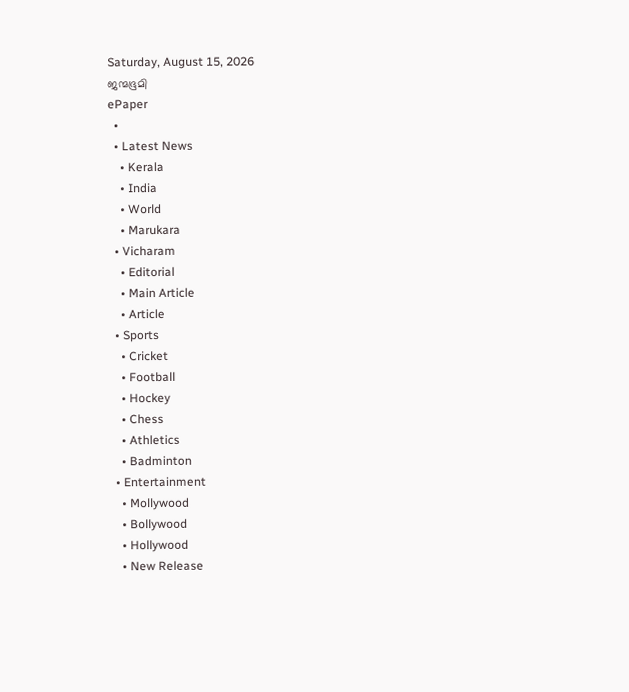Saturday, August 15, 2026
ജന്മഭൂമി
ePaper
  •
  • Latest News
    • Kerala
    • India
    • World
    • Marukara
  • Vicharam
    • Editorial
    • Main Article
    • Article
  • Sports
    • Cricket
    • Football
    • Hockey
    • Chess
    • Athletics
    • Badminton
  • Entertainment
    • Mollywood
    • Bollywood
    • Hollywood
    • New Release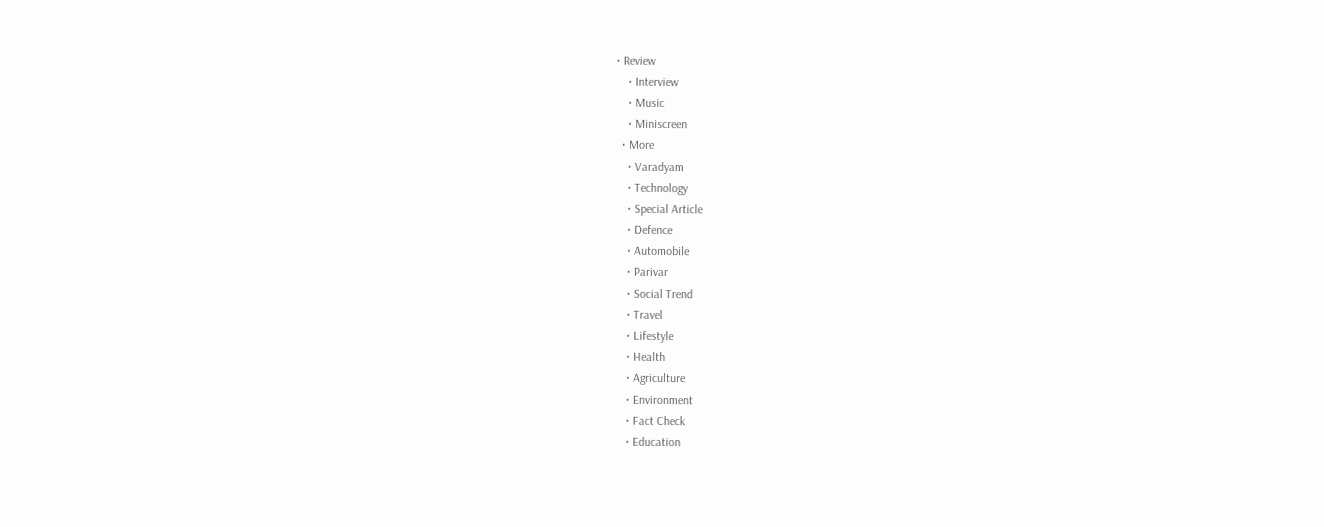• Review
    • Interview
    • Music
    • Miniscreen
  • More
    • Varadyam
    • Technology
    • Special Article
    • Defence
    • Automobile
    • Parivar
    • Social Trend
    • Travel
    • Lifestyle
    • Health
    • Agriculture
    • Environment
    • Fact Check
    • Education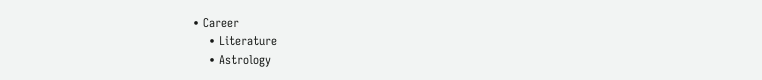• Career
    • Literature
    • Astrology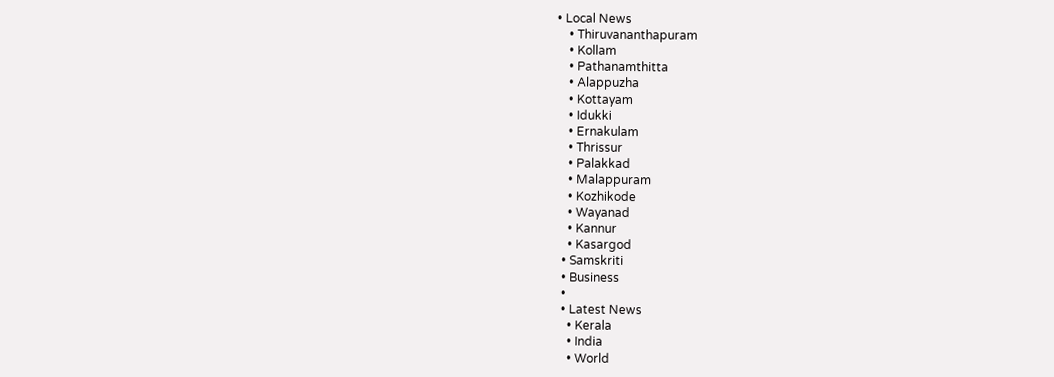• Local News
    • Thiruvananthapuram
    • Kollam
    • Pathanamthitta
    • Alappuzha
    • Kottayam
    • Idukki
    • Ernakulam
    • Thrissur
    • Palakkad
    • Malappuram
    • Kozhikode
    • Wayanad
    • Kannur
    • Kasargod
  • Samskriti
  • Business
  •
  • Latest News
    • Kerala
    • India
    • World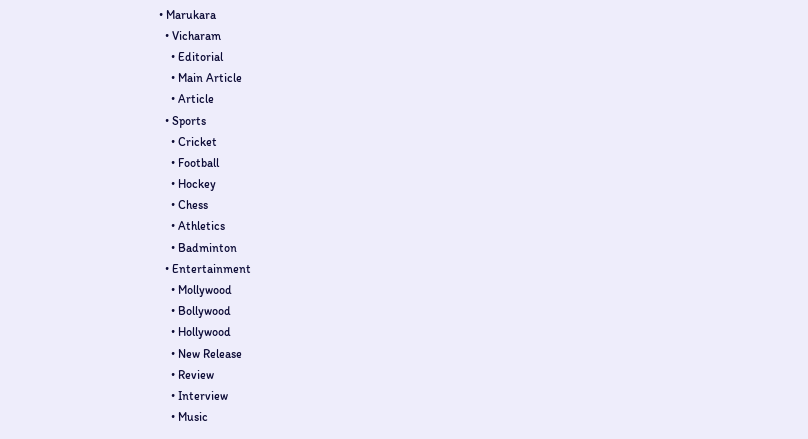• Marukara
  • Vicharam
    • Editorial
    • Main Article
    • Article
  • Sports
    • Cricket
    • Football
    • Hockey
    • Chess
    • Athletics
    • Badminton
  • Entertainment
    • Mollywood
    • Bollywood
    • Hollywood
    • New Release
    • Review
    • Interview
    • Music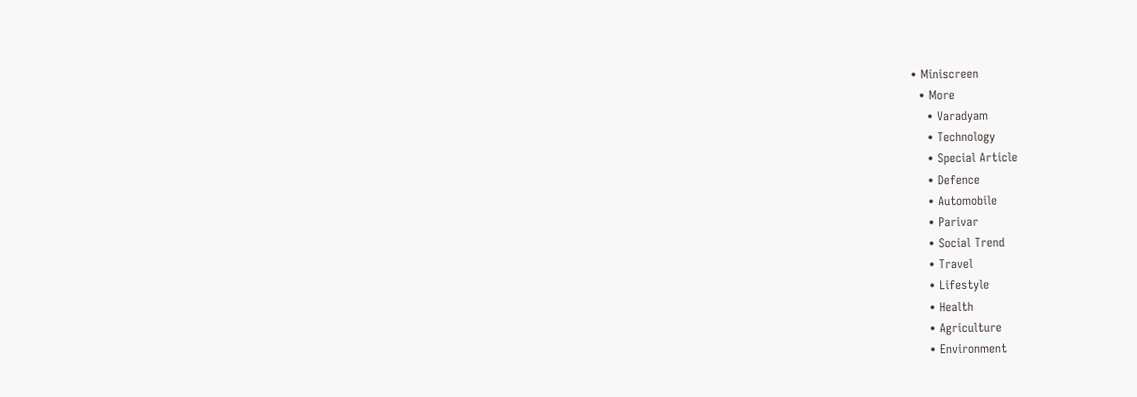• Miniscreen
  • More
    • Varadyam
    • Technology
    • Special Article
    • Defence
    • Automobile
    • Parivar
    • Social Trend
    • Travel
    • Lifestyle
    • Health
    • Agriculture
    • Environment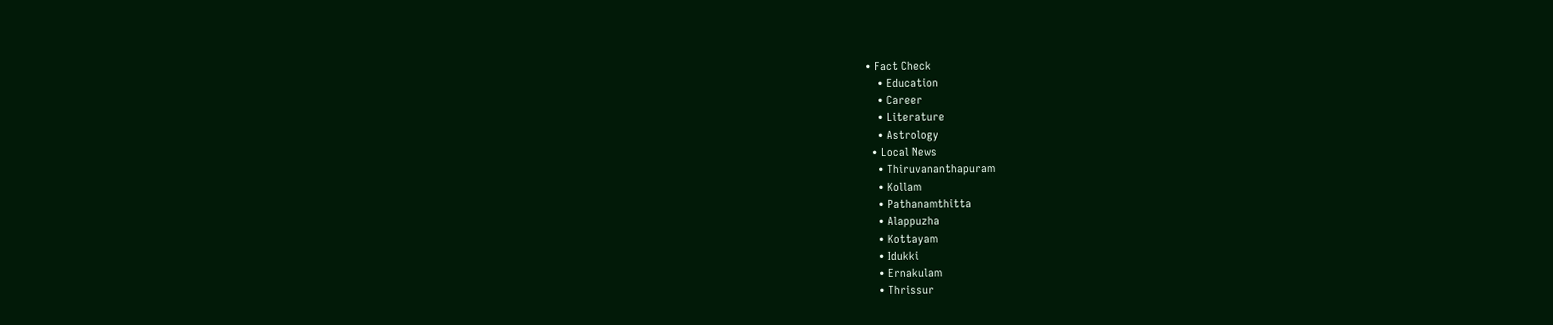• Fact Check
    • Education
    • Career
    • Literature
    • Astrology
  • Local News
    • Thiruvananthapuram
    • Kollam
    • Pathanamthitta
    • Alappuzha
    • Kottayam
    • Idukki
    • Ernakulam
    • Thrissur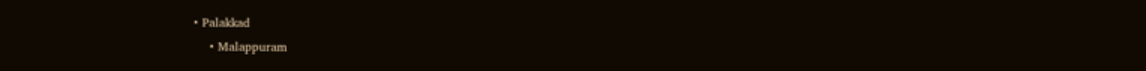• Palakkad
    • Malappuram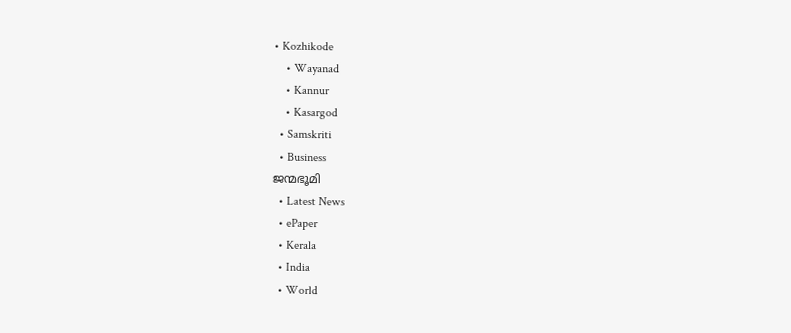• Kozhikode
    • Wayanad
    • Kannur
    • Kasargod
  • Samskriti
  • Business
ജന്മഭൂമി
  • Latest News
  • ePaper
  • Kerala
  • India
  • World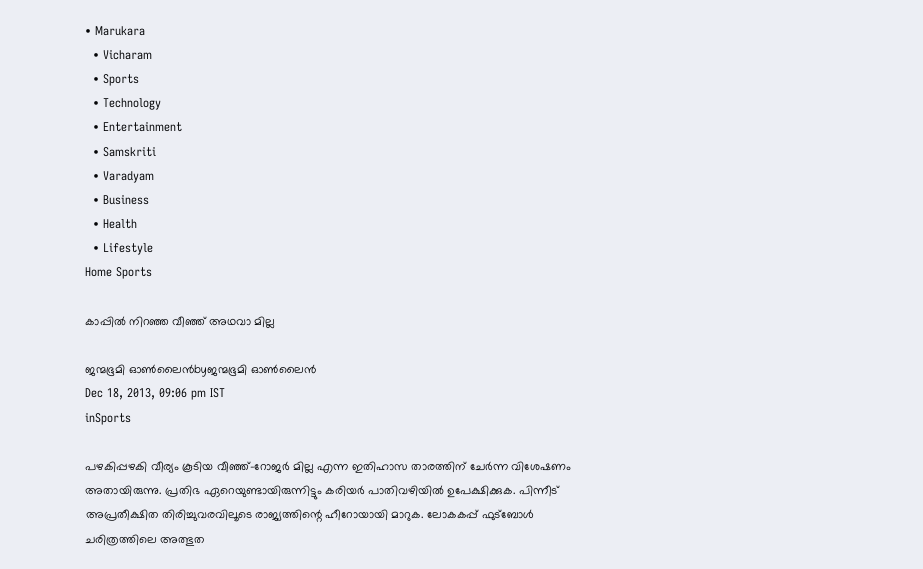• Marukara
  • Vicharam
  • Sports
  • Technology
  • Entertainment
  • Samskriti
  • Varadyam
  • Business
  • Health
  • Lifestyle
Home Sports

കാപ്പില്‍ നിറഞ്ഞ വീഞ്ഞ്‌ അഥവാ മില്ല

ജന്മഭൂമി ഓണ്‍ലൈന്‍byജന്മഭൂമി ഓണ്‍ലൈന്‍
Dec 18, 2013, 09:06 pm IST
inSports

പഴകിപ്പഴകി വീര്യം കൂടിയ വീഞ്ഞ്‌-റോജര്‍ മില്ല എന്ന ഇതിഹാസ താരത്തിന്‌ ചേര്‍ന്ന വിശേഷണം അതായിരുന്നു. പ്രതിഭ ഏറെയുണ്ടായിരുന്നിട്ടും കരിയര്‍ പാതിവഴിയില്‍ ഉപേക്ഷിക്കുക. പിന്നീട്‌ അപ്രതീക്ഷിത തിരിച്ചുവരവിലൂടെ രാജ്യത്തിന്റെ ഹീറോയായി മാറുക. ലോകകപ്പ്‌ ഫുട്ബോള്‍ ചരിത്രത്തിലെ അത്ഭുത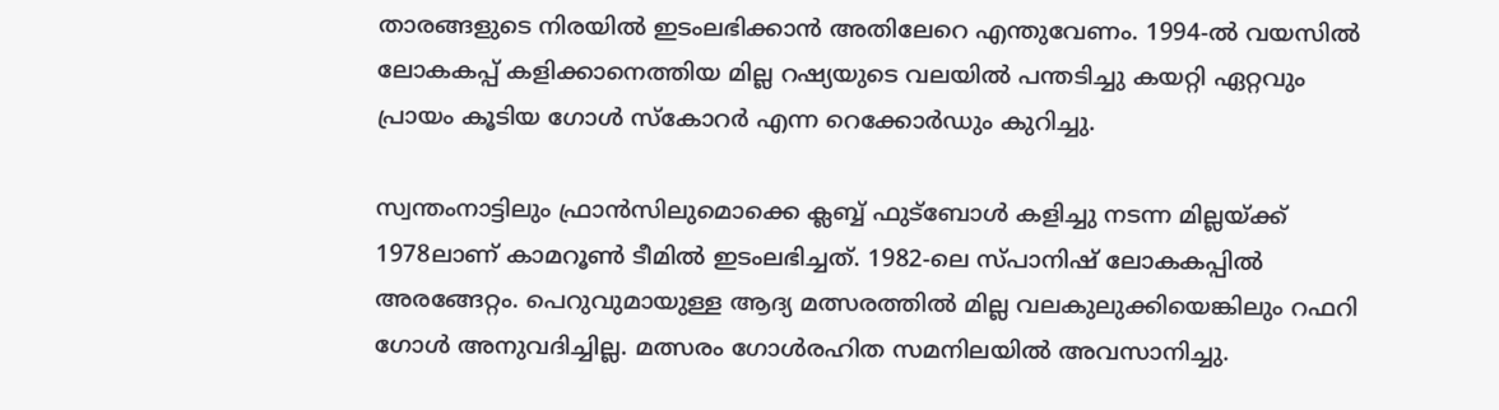താരങ്ങളുടെ നിരയില്‍ ഇടംലഭിക്കാന്‍ അതിലേറെ എന്തുവേണം. 1994-ല്‍ വയസില്‍ ലോകകപ്പ്‌ കളിക്കാനെത്തിയ മില്ല റഷ്യയുടെ വലയില്‍ പന്തടിച്ചു കയറ്റി ഏറ്റവും പ്രായം കൂടിയ ഗോള്‍ സ്കോറര്‍ എന്ന റെക്കോര്‍ഡും കുറിച്ചു.

സ്വന്തംനാട്ടിലും ഫ്രാന്‍സിലുമൊക്കെ ക്ലബ്ബ്‌ ഫുട്ബോള്‍ കളിച്ചു നടന്ന മില്ലയ്‌ക്ക്‌ 1978ലാണ്‌ കാമറൂണ്‍ ടീമില്‍ ഇടംലഭിച്ചത്‌. 1982-ലെ സ്പാനിഷ്‌ ലോകകപ്പില്‍ അരങ്ങേറ്റം. പെറുവുമായുള്ള ആദ്യ മത്സരത്തില്‍ മില്ല വലകുലുക്കിയെങ്കിലും റഫറി ഗോള്‍ അനുവദിച്ചില്ല. മത്സരം ഗോള്‍രഹിത സമനിലയില്‍ അവസാനിച്ചു.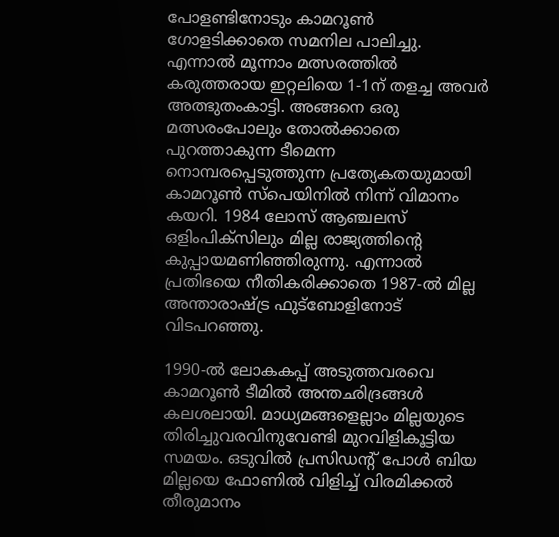പോളണ്ടിനോടും കാമറൂണ്‍ ഗോളടിക്കാതെ സമനില പാലിച്ചു. എന്നാല്‍ മൂന്നാം മത്സരത്തില്‍ കരുത്തരായ ഇറ്റലിയെ 1-1ന്‌ തളച്ച അവര്‍ അത്ഭുതംകാട്ടി. അങ്ങനെ ഒരു മത്സരംപോലും തോല്‍ക്കാതെ പുറത്താകുന്ന ടീമെന്ന നൊമ്പരപ്പെടുത്തുന്ന പ്രത്യേകതയുമായി കാമറൂണ്‍ സ്പെയിനില്‍ നിന്ന്‌ വിമാനം കയറി. 1984 ലോസ്‌ ആഞ്ചലസ്‌ ഒളിംപിക്സിലും മില്ല രാജ്യത്തിന്റെ കുപ്പായമണിഞ്ഞിരുന്നു. എന്നാല്‍ പ്രതിഭയെ നീതികരിക്കാതെ 1987-ല്‍ മില്ല അന്താരാഷ്‌ട്ര ഫുട്ബോളിനോട്‌ വിടപറഞ്ഞു.

1990-ല്‍ ലോകകപ്പ്‌ അടുത്തവരവെ കാമറൂണ്‍ ടീമില്‍ അന്തഛിദ്രങ്ങള്‍ കലശലായി. മാധ്യമങ്ങളെല്ലാം മില്ലയുടെ തിരിച്ചുവരവിനുവേണ്ടി മുറവിളികൂട്ടിയ സമയം. ഒടുവില്‍ പ്രസിഡന്റ്‌ പോള്‍ ബിയ മില്ലയെ ഫോണില്‍ വിളിച്ച്‌ വിരമിക്കല്‍ തീരുമാനം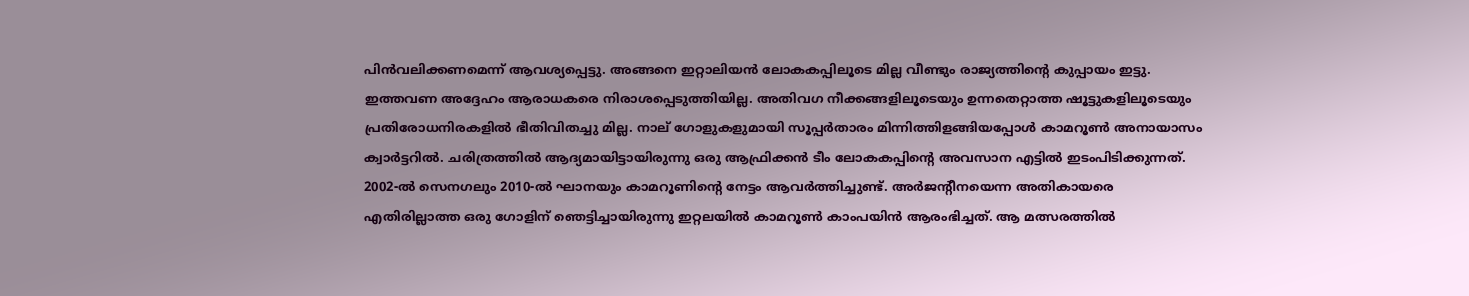പിന്‍വലിക്കണമെന്ന്‌ ആവശ്യപ്പെട്ടു. അങ്ങനെ ഇറ്റാലിയന്‍ ലോകകപ്പിലൂടെ മില്ല വീണ്ടും രാജ്യത്തിന്റെ കുപ്പായം ഇട്ടു. ഇത്തവണ അദ്ദേഹം ആരാധകരെ നിരാശപ്പെടുത്തിയില്ല. അതിവഗ നീക്കങ്ങളിലൂടെയും ഉന്നതെറ്റാത്ത ഷൂട്ടുകളിലൂടെയും പ്രതിരോധനിരകളില്‍ ഭീതിവിതച്ചു മില്ല. നാല്‌ ഗോളുകളുമായി സൂപ്പര്‍താരം മിന്നിത്തിളങ്ങിയപ്പോള്‍ കാമറൂണ്‍ അനായാസം ക്വാര്‍ട്ടറില്‍. ചരിത്രത്തില്‍ ആദ്യമായിട്ടായിരുന്നു ഒരു ആഫ്രിക്കന്‍ ടീം ലോകകപ്പിന്റെ അവസാന എട്ടില്‍ ഇടംപിടിക്കുന്നത്‌. 2002-ല്‍ സെനഗലും 2010-ല്‍ ഘാനയും കാമറൂണിന്റെ നേട്ടം ആവര്‍ത്തിച്ചുണ്ട്‌. അര്‍ജന്റീനയെന്ന അതികായരെ എതിരില്ലാത്ത ഒരു ഗോളിന്‌ ഞെട്ടിച്ചായിരുന്നു ഇറ്റലയില്‍ കാമറൂണ്‍ കാംപയിന്‍ ആരംഭിച്ചത്‌. ആ മത്സരത്തില്‍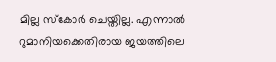മില്ല സ്കോര്‍ ചെയ്തില്ല. എന്നാല്‍ റുമാനിയക്കെതിരായ ജയത്തിലെ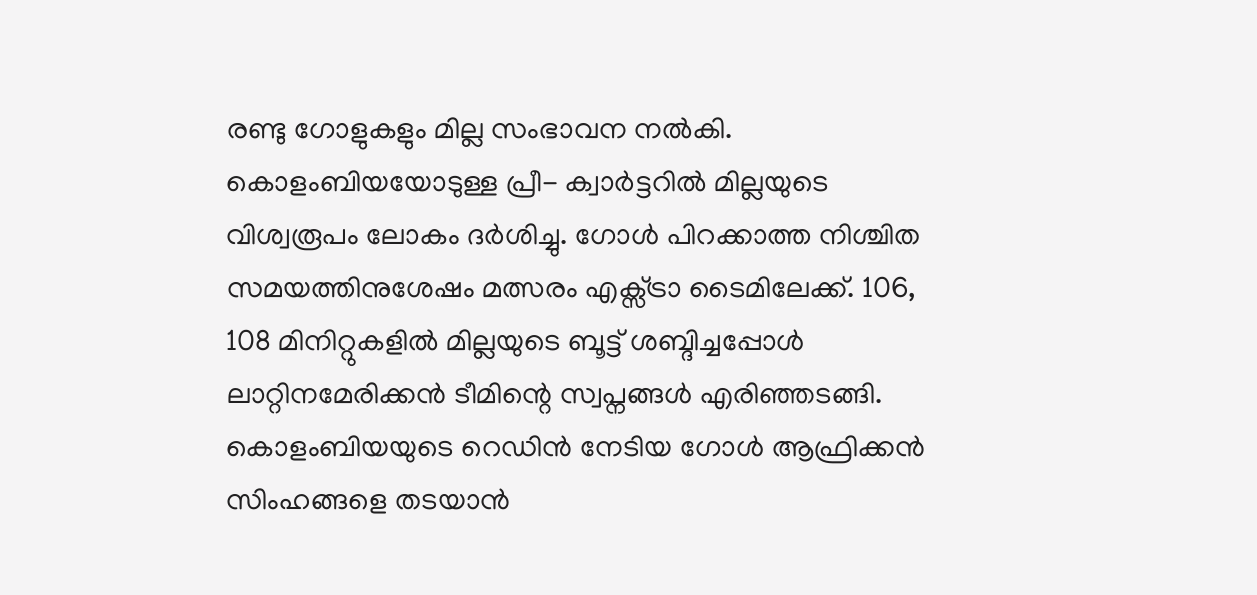രണ്ടു ഗോളുകളും മില്ല സംഭാവന നല്‍കി.
കൊളംബിയയോടുള്ള പ്രീ- ക്വാര്‍ട്ടറില്‍ മില്ലയുടെ വിശ്വരൂപം ലോകം ദര്‍ശിച്ചു. ഗോള്‍ പിറക്കാത്ത നിശ്ചിത സമയത്തിനുശേഷം മത്സരം എക്സ്ട്രാ ടൈമിലേക്ക്‌. 106, 108 മിനിറ്റുകളില്‍ മില്ലയുടെ ബൂട്ട്‌ ശബ്ദിച്ചപ്പോള്‍ ലാറ്റിനമേരിക്കന്‍ ടീമിന്റെ സ്വപ്നങ്ങള്‍ എരിഞ്ഞടങ്ങി. കൊളംബിയയുടെ റെഡിന്‍ നേടിയ ഗോള്‍ ആഫ്രിക്കന്‍ സിംഹങ്ങളെ തടയാന്‍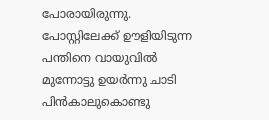പോരായിരുന്നു. പോസ്റ്റിലേക്ക്‌ ഊളിയിടുന്ന പന്തിനെ വായുവില്‍ മുന്നോട്ടു ഉയര്‍ന്നു ചാടി പിന്‍കാലുകൊണ്ടു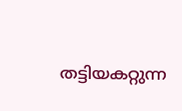തട്ടിയകറ്റുന്ന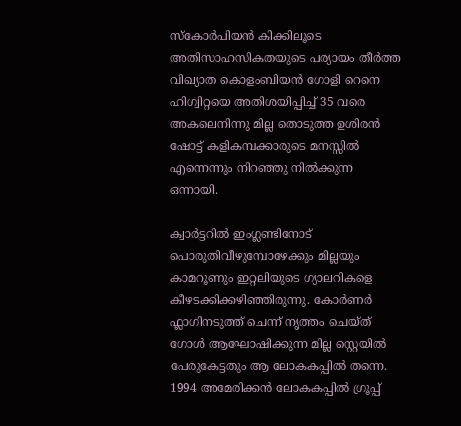സ്കോര്‍പിയന്‍ കിക്കിലൂടെ അതിസാഹസികതയുടെ പര്യായം തീര്‍ത്ത വിഖ്യാത കൊളംബിയന്‍ ഗോളി റെനെ ഹിഗ്വിറ്റയെ അതിശയിപ്പിച്ച്‌ 35 വരെ അകലെനിന്നു മില്ല തൊടുത്ത ഉശിരന്‍ ഷോട്ട്‌ കളികമ്പക്കാരുടെ മനസ്സില്‍ എന്നെന്നും നിറഞ്ഞു നില്‍ക്കുന്ന ഒന്നായി.

ക്വാര്‍ട്ടറില്‍ ഇംഗ്ലണ്ടിനോട്‌ പൊരുതിവീഴുമ്പോഴേക്കും മില്ലയും കാമറൂണും ഇറ്റലിയുടെ ഗ്യാലറികളെ കീഴടക്കിക്കഴിഞ്ഞിരുന്നു. കോര്‍ണര്‍ ഫ്ലാഗിനടുത്ത്‌ ചെന്ന്‌ നൃത്തം ചെയ്ത്‌ ഗോള്‍ ആഘോഷിക്കുന്ന മില്ല സ്റ്റെയില്‍ പേരുകേട്ടതും ആ ലോകകപ്പില്‍ തന്നെ. 1994 അമേരിക്കന്‍ ലോകകപ്പില്‍ ഗ്രൂപ്പ്‌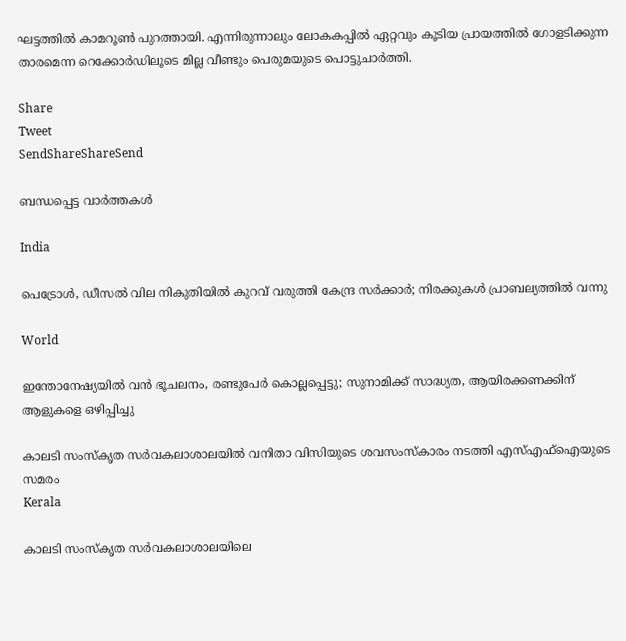ഘട്ടത്തില്‍ കാമറൂണ്‍ പുറത്തായി. എന്നിരുന്നാലും ലോകകപ്പില്‍ ഏറ്റവും കൂടിയ പ്രായത്തില്‍ ഗോളടിക്കുന്ന താരമെന്ന റെക്കോര്‍ഡിലൂടെ മില്ല വീണ്ടും പെരുമയുടെ പൊട്ടുചാര്‍ത്തി.

Share
Tweet
SendShareShareSend

ബന്ധപ്പെട്ട വാര്‍ത്തകള്‍

India

പെട്രോൾ, ഡീസൽ വില നികുതിയിൽ കുറവ് വരുത്തി കേന്ദ്ര സർക്കാർ; നിരക്കുകൾ പ്രാബല്യത്തിൽ വന്നു

World

ഇന്തോനേഷ്യയിൽ വൻ ഭൂചലനം, രണ്ടുപേർ കൊല്ലപ്പെട്ടു; സുനാമിക്ക് സാദ്ധ്യത, ആയിരക്കണക്കിന് ആളുകളെ ഒഴിപ്പിച്ചു

കാലടി സംസ്‌കൃത സര്‍വകലാശാലയില്‍ വനിതാ വിസിയുടെ ശവസംസ്‌കാരം നടത്തി എസ്എഫ്‌ഐയുടെ സമരം
Kerala

കാലടി സംസ്‌കൃത സര്‍വകലാശാലയിലെ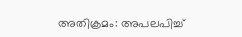അതിക്രമം: അപലപിച്ച്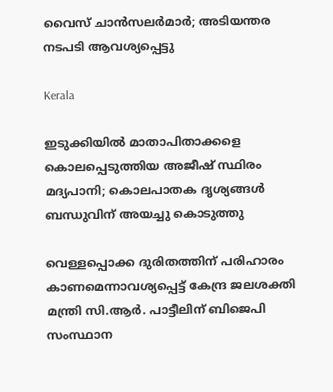വൈസ് ചാന്‍സലര്‍മാര്‍; അടിയന്തര നടപടി ആവശ്യപ്പെട്ടു

Kerala

ഇടുക്കിയിൽ മാതാപിതാക്കളെ കൊലപ്പെടുത്തിയ അജീഷ് സ്ഥിരം മദ്യപാനി; കൊലപാതക ദൃശ്യങ്ങൾ ബന്ധുവിന് അയച്ചു കൊടുത്തു

വെള്ളപ്പൊക്ക ദുരിതത്തിന് പരിഹാരം കാണമെന്നാവശ്യപ്പെട്ട് കേന്ദ്ര ജലശക്തി മന്ത്രി സി.ആര്‍. പാട്ടീലിന് ബിജെപി സംസ്ഥാന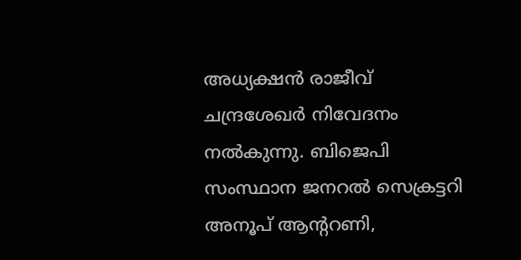അധ്യക്ഷന്‍ രാജീവ് ചന്ദ്രശേഖര്‍ നിവേദനം നല്‍കുന്നു. ബിജെപി സംസ്ഥാന ജനറല്‍ സെക്രട്ടറി അനൂപ് ആന്ററണി,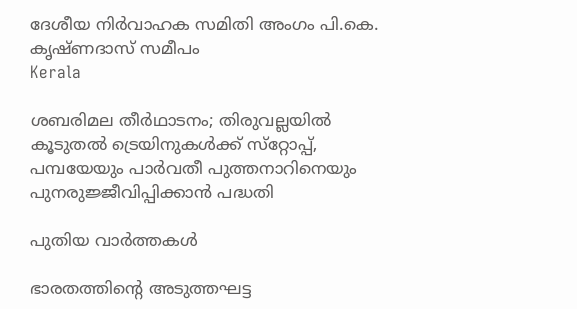ദേശീയ നിര്‍വാഹക സമിതി അംഗം പി.കെ. കൃഷ്ണദാസ് സമീപം
Kerala

ശബരിമല തീര്‍ഥാടനം; തിരുവല്ലയില്‍ കൂടുതല്‍ ട്രെയിനുകള്‍ക്ക് സ്‌റ്റോപ്പ്, പമ്പയേയും പാര്‍വതീ പുത്തനാറിനെയും പുനരുജ്ജീവിപ്പിക്കാന്‍ പദ്ധതി

പുതിയ വാര്‍ത്തകള്‍

ഭാരതത്തിന്റെ അടുത്തഘട്ട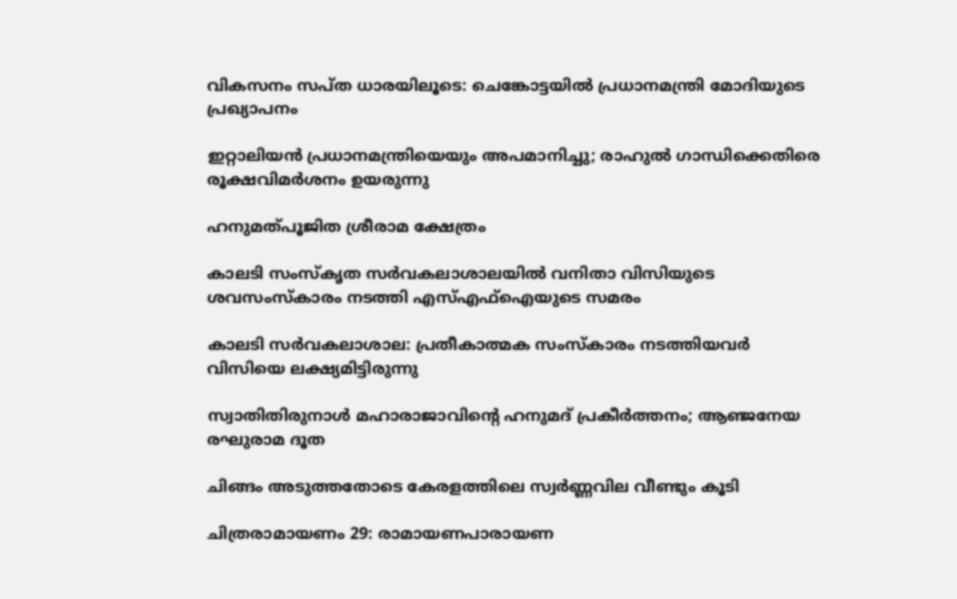വികസനം സപ്ത ധാരയിലൂടെ: ചെങ്കോട്ടയിൽ പ്രധാനമന്ത്രി മോദിയുടെ പ്രഖ്യാപനം

ഇറ്റാലിയന്‍ പ്രധാനമന്ത്രിയെയും അപമാനിച്ചു; രാഹുല്‍ ഗാന്ധിക്കെതിരെ രൂക്ഷവിമര്‍ശനം ഉയരുന്നു

ഹനുമത്പൂജിത ശ്രീരാമ ക്ഷേത്രം

കാലടി സംസ്‌കൃത സര്‍വകലാശാലയില്‍ വനിതാ വിസിയുടെ ശവസംസ്‌കാരം നടത്തി എസ്എഫ്‌ഐയുടെ സമരം

കാലടി സര്‍വകലാശാല: പ്രതീകാത്മക സംസ്‌കാരം നടത്തിയവര്‍ വിസിയെ ലക്ഷ്യമിട്ടിരുന്നു

സ്വാതിതിരുനാള്‍ മഹാരാജാവിന്റെ ഹനുമദ് പ്രകീര്‍ത്തനം; ആഞ്ജനേയ രഘുരാമ ദൂത

ചിങ്ങം അടുത്തതോടെ കേരളത്തിലെ സ്വർണ്ണവില വീണ്ടും കൂടി

ചിത്രരാമായണം 29: രാമായണപാരായണ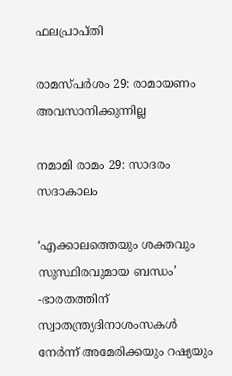ഫലപ്രാപ്തി

രാമസ്പര്‍ശം 29: രാമായണം അവസാനിക്കുന്നില്ല

നമാമി രാമം 29: സാദരം സദാകാലം

‘എക്കാലത്തെയും ശക്തവും സുസ്ഥിരവുമായ ബന്ധം’ -ഭാരതത്തിന് സ്വാതന്ത്ര്യദിനാശംസകൾ നേർന്ന് അമേരിക്കയും റഷ്യയും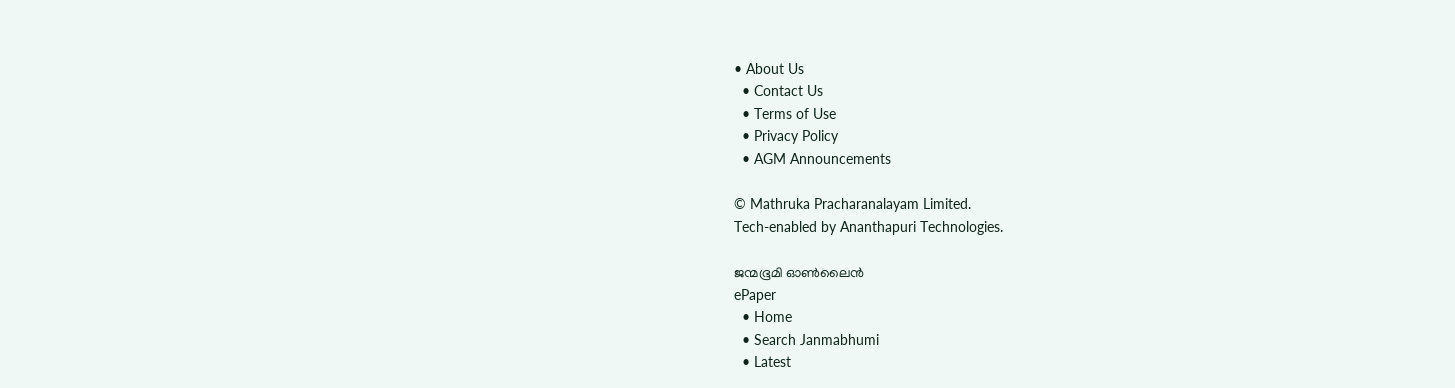• About Us
  • Contact Us
  • Terms of Use
  • Privacy Policy
  • AGM Announcements

© Mathruka Pracharanalayam Limited.
Tech-enabled by Ananthapuri Technologies.

ജന്മഭൂമി ഓണ്‍ലൈന്‍
ePaper
  • Home
  • Search Janmabhumi
  • Latest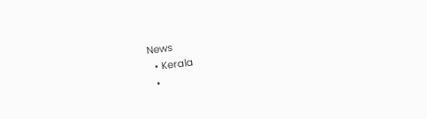News
  • Kerala
  •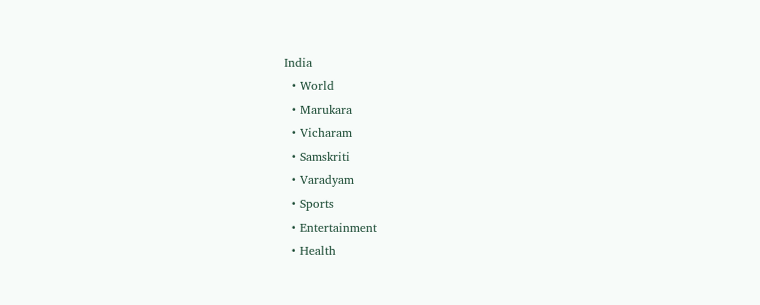India
  • World
  • Marukara
  • Vicharam
  • Samskriti
  • Varadyam
  • Sports
  • Entertainment
  • Health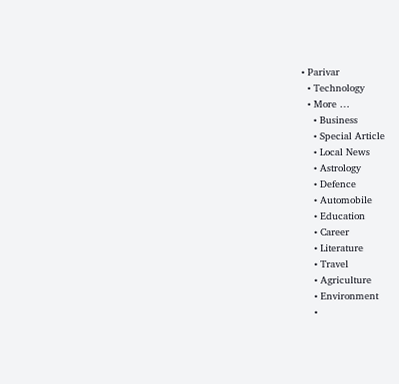• Parivar
  • Technology
  • More …
    • Business
    • Special Article
    • Local News
    • Astrology
    • Defence
    • Automobile
    • Education
    • Career
    • Literature
    • Travel
    • Agriculture
    • Environment
    •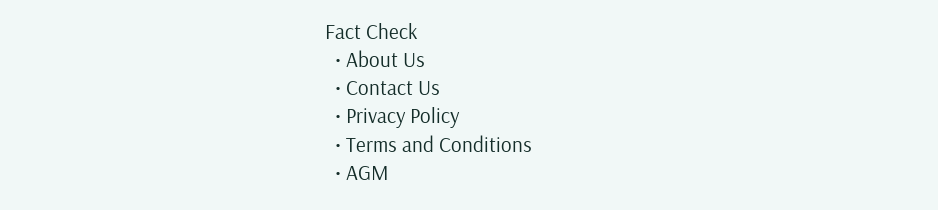Fact Check
  • About Us
  • Contact Us
  • Privacy Policy
  • Terms and Conditions
  • AGM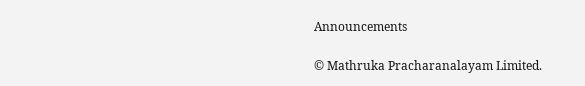Announcements

© Mathruka Pracharanalayam Limited.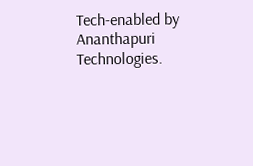Tech-enabled by Ananthapuri Technologies.